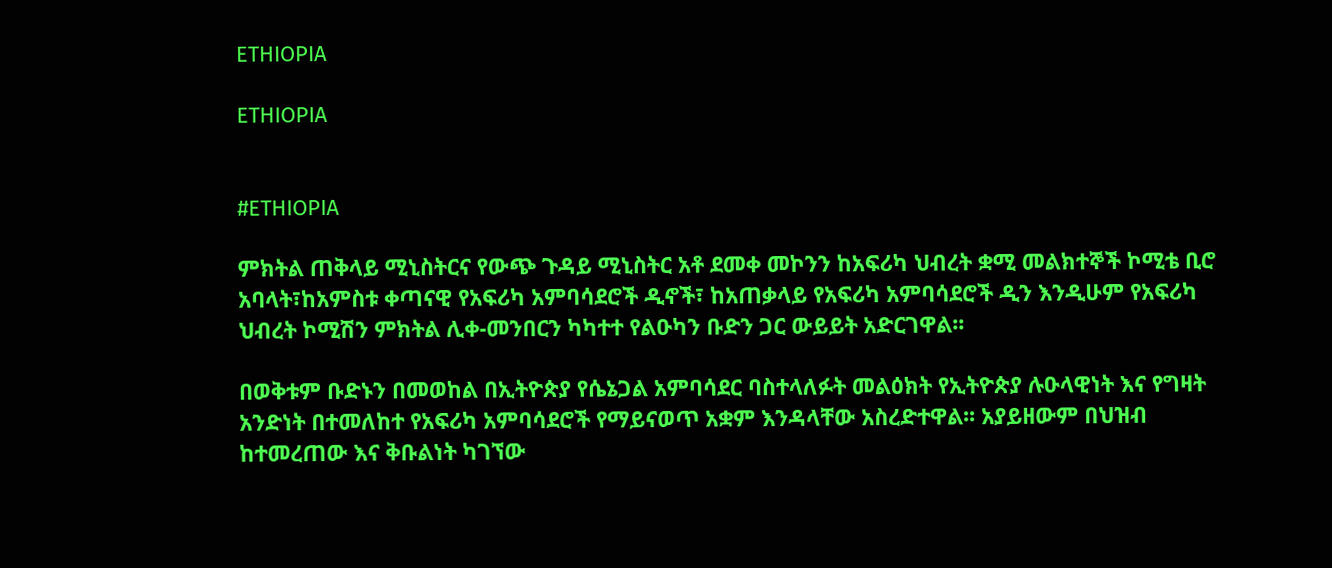ETHIOPIA

ETHIOPIA


#ETHIOPIA

ምክትል ጠቅላይ ሚኒስትርና የውጭ ጉዳይ ሚኒስትር አቶ ደመቀ መኮንን ከአፍሪካ ህብረት ቋሚ መልክተኞች ኮሚቴ ቢሮ አባላት፣ከአምስቱ ቀጣናዊ የአፍሪካ አምባሳደሮች ዲኖች፣ ከአጠቃላይ የአፍሪካ አምባሳደሮች ዲን እንዲሁም የአፍሪካ ህብረት ኮሚሽን ምክትል ሊቀ-መንበርን ካካተተ የልዑካን ቡድን ጋር ውይይት አድርገዋል፡፡

በወቅቱም ቡድኑን በመወከል በኢትዮጵያ የሴኔጋል አምባሳደር ባስተላለፉት መልዕክት የኢትዮጵያ ሉዑላዊነት እና የግዛት አንድነት በተመለከተ የአፍሪካ አምባሳደሮች የማይናወጥ አቋም እንዳላቸው አስረድተዋል፡፡ አያይዘውም በህዝብ ከተመረጠው እና ቅቡልነት ካገኘው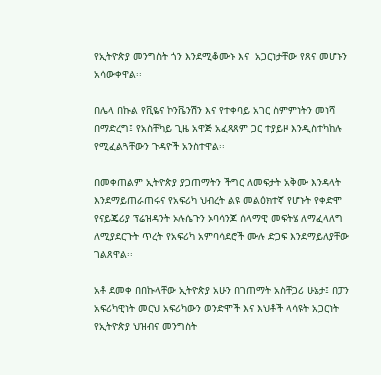የኢትዮጵያ መንግስት ጎን እንደሚቆሙኑ እና  አጋርነታቸው የጸና መሆኑን አሳውቀዋል፡፡

በሌላ በኩል የቪዬና ኮንቬንሽን እና የተቀባይ አገር ስምምነትን መነሻ በማድረግ፤ የአስቸካይ ጊዜ አዋጅ አፈጻጸም ጋር ተያይዞ እንዲስተካከሉ የሚፈልጓቸውን ጉዳዮች አንስተዋል፡፡

በመቀጠልም ኢትዮጵያ ያጋጠማትን ችግር ለመፍታት አቅሙ እንዳላት እንደማይጠራጠሩና የአፍሪካ ህብረት ልዩ መልዕክተኛ የሆኑት የቀድሞ የናይጄሪያ ፕሬዝዳንት ኦሉሴጉን ኦባሳንጆ ሰላማዊ መፍትሄ ለማፈላለግ ለሚያደርጉት ጥረት የአፍሪካ አምባሳደሮች ሙሉ ድጋፍ እንደማይለያቸው ገልጸዋል፡፡

አቶ ደመቀ በበኩላቸው ኢትዮጵያ አሁን በገጠማት አስቸጋሪ ሁኔታ፤ በፓን አፍሪካዊነት መርህ አፍሪካውን ወንድሞች እና እህቶች ላሳዩት አጋርነት የኢትዮጵያ ህዝብና መንግስት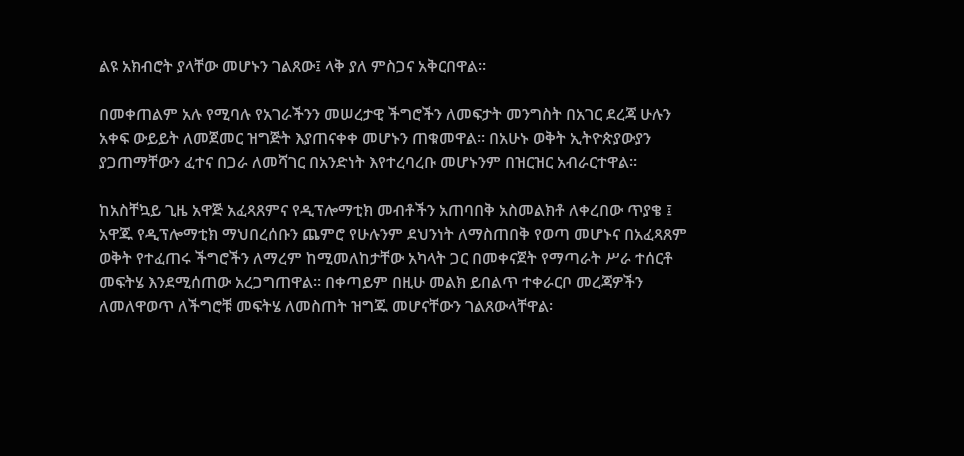ልዩ አክብሮት ያላቸው መሆኑን ገልጸው፤ ላቅ ያለ ምስጋና አቅርበዋል፡፡

በመቀጠልም አሉ የሚባሉ የአገራችንን መሠረታዊ ችግሮችን ለመፍታት መንግስት በአገር ደረጃ ሁሉን አቀፍ ውይይት ለመጀመር ዝግጅት እያጠናቀቀ መሆኑን ጠቁመዋል፡፡ በአሁኑ ወቅት ኢትዮጵያውያን ያጋጠማቸውን ፈተና በጋራ ለመሻገር በአንድነት እየተረባረቡ መሆኑንም በዝርዝር አብራርተዋል፡፡

ከአስቸኳይ ጊዜ አዋጅ አፈጻጸምና የዲፕሎማቲክ መብቶችን አጠባበቅ አስመልክቶ ለቀረበው ጥያቄ ፤ አዋጁ የዲፕሎማቲክ ማህበረሰቡን ጨምሮ የሁሉንም ደህንነት ለማስጠበቅ የወጣ መሆኑና በአፈጻጸም ወቅት የተፈጠሩ ችግሮችን ለማረም ከሚመለከታቸው አካላት ጋር በመቀናጀት የማጣራት ሥራ ተሰርቶ መፍትሄ እንደሚሰጠው አረጋግጠዋል፡፡ በቀጣይም በዚሁ መልክ ይበልጥ ተቀራርቦ መረጃዎችን ለመለዋወጥ ለችግሮቹ መፍትሄ ለመስጠት ዝግጁ መሆናቸውን ገልጸውላቸዋል፡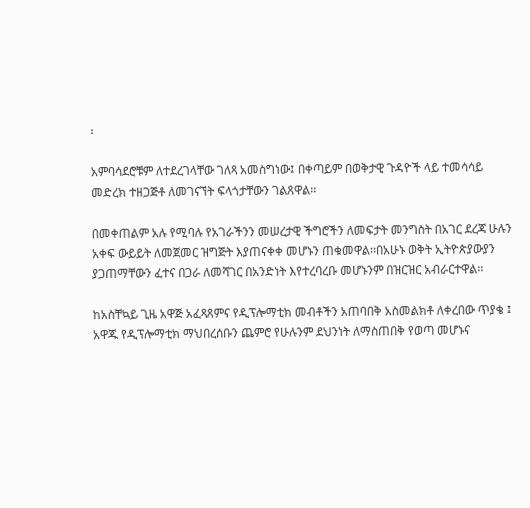፡

አምባሳደሮቹም ለተደረገላቸው ገለጻ አመስግነው፤ በቀጣይም በወቅታዊ ጉዳዮች ላይ ተመሳሳይ መድረክ ተዘጋጅቶ ለመገናኘት ፍላጎታቸውን ገልጸዋል፡፡

በመቀጠልም አሉ የሚባሉ የአገራችንን መሠረታዊ ችግሮችን ለመፍታት መንግስት በአገር ደረጃ ሁሉን አቀፍ ውይይት ለመጀመር ዝግጅት እያጠናቀቀ መሆኑን ጠቁመዋል፡፡በአሁኑ ወቅት ኢትዮጵያውያን ያጋጠማቸውን ፈተና በጋራ ለመሻገር በአንድነት እየተረባረቡ መሆኑንም በዝርዝር አብራርተዋል፡፡

ከአስቸኳይ ጊዜ አዋጅ አፈጻጸምና የዲፕሎማቲክ መብቶችን አጠባበቅ አስመልክቶ ለቀረበው ጥያቄ ፤ አዋጁ የዲፕሎማቲክ ማህበረሰቡን ጨምሮ የሁሉንም ደህንነት ለማስጠበቅ የወጣ መሆኑና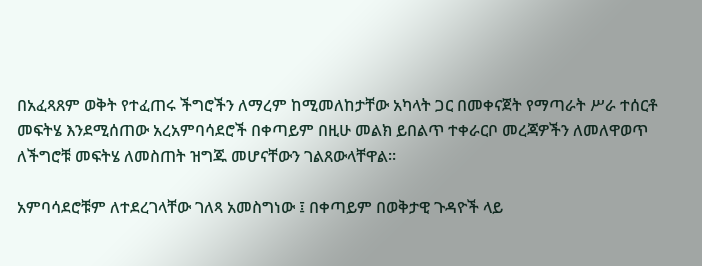በአፈጻጸም ወቅት የተፈጠሩ ችግሮችን ለማረም ከሚመለከታቸው አካላት ጋር በመቀናጀት የማጣራት ሥራ ተሰርቶ መፍትሄ እንደሚሰጠው አረአምባሳደሮች በቀጣይም በዚሁ መልክ ይበልጥ ተቀራርቦ መረጃዎችን ለመለዋወጥ ለችግሮቹ መፍትሄ ለመስጠት ዝግጁ መሆናቸውን ገልጸውላቸዋል፡፡

አምባሳደሮቹም ለተደረገላቸው ገለጻ አመስግነው ፤ በቀጣይም በወቅታዊ ጉዳዮች ላይ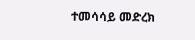ተመሳሳይ መድረክ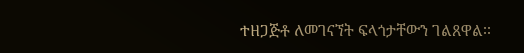ተዘጋጅቶ ለመገናኘት ፍላጎታቸውን ገልጸዋል፡፡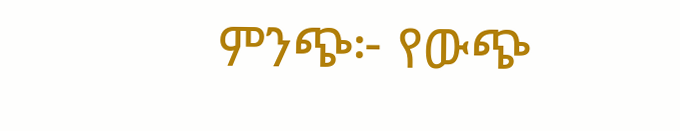ምንጭ፦ የውጭ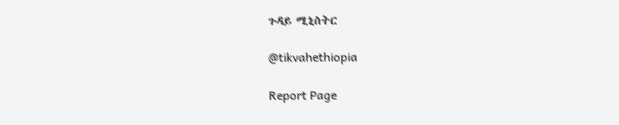ጉዳይ ሚኒስትር

@tikvahethiopia

Report Page